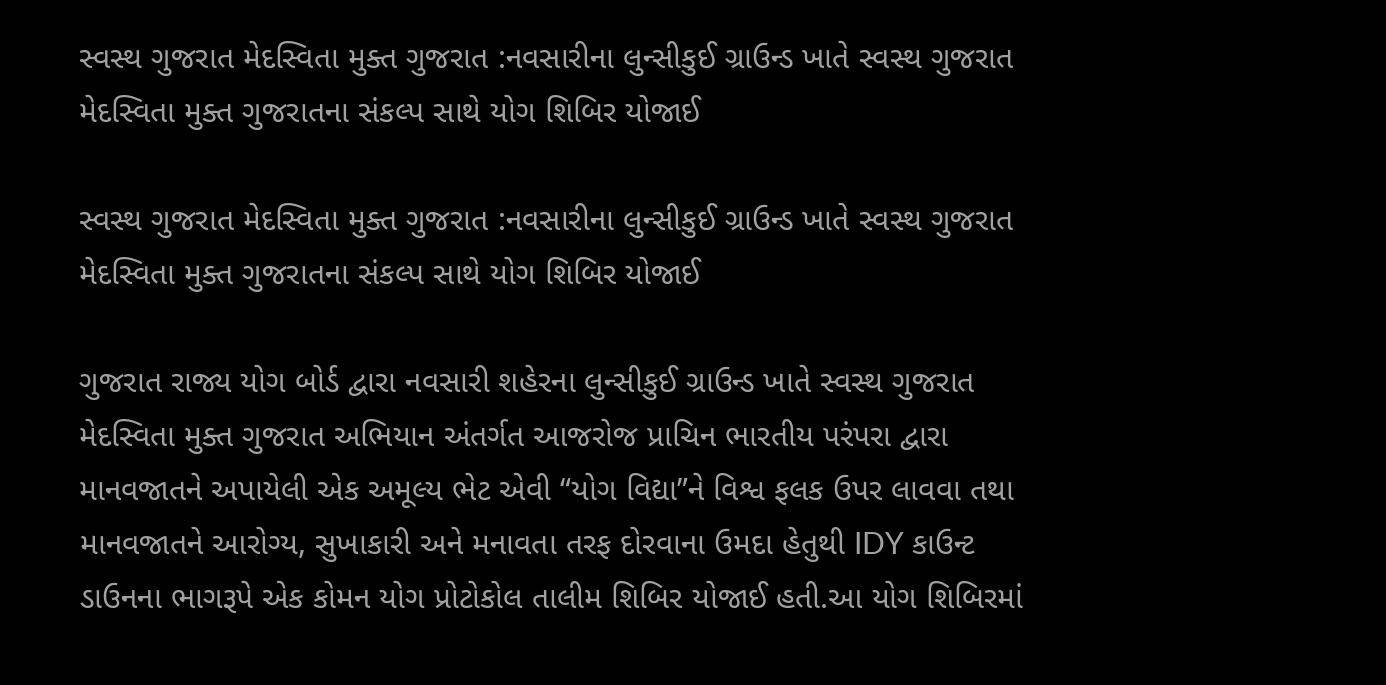સ્વસ્થ ગુજરાત મેદસ્વિતા મુક્ત ગુજરાત :નવસારીના લુન્સીકુઈ ગ્રાઉન્ડ ખાતે સ્વસ્થ ગુજરાત મેદસ્વિતા મુક્ત ગુજરાતના સંકલ્પ સાથે યોગ શિબિર યોજાઈ

સ્વસ્થ ગુજરાત મેદસ્વિતા મુક્ત ગુજરાત :નવસારીના લુન્સીકુઈ ગ્રાઉન્ડ ખાતે સ્વસ્થ ગુજરાત મેદસ્વિતા મુક્ત ગુજરાતના સંકલ્પ સાથે યોગ શિબિર યોજાઈ

ગુજરાત રાજ્ય યોગ બોર્ડ દ્વારા નવસારી શહેરના લુન્સીકુઈ ગ્રાઉન્ડ ખાતે સ્વસ્થ ગુજરાત મેદસ્વિતા મુક્ત ગુજરાત અભિયાન અંતર્ગત આજરોજ પ્રાચિન ભારતીય પરંપરા દ્વારા માનવજાતને અપાયેલી એક અમૂલ્ય ભેટ એવી “યોગ વિદ્યા”ને વિશ્વ ફલક ઉપર લાવવા તથા માનવજાતને આરોગ્ય, સુખાકારી અને મનાવતા તરફ દોરવાના ઉમદા હેતુથી IDY કાઉન્ટ ડાઉનના ભાગરૂપે એક કોમન યોગ પ્રોટોકોલ તાલીમ શિબિર યોજાઈ હતી.આ યોગ શિબિરમાં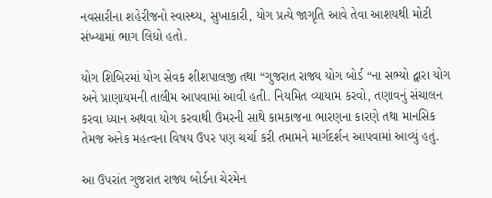નવસારીના શહેરીજનો સ્વાસ્થ્ય, સુખાકારી, યોગ પ્રત્યે જાગૃતિ આવે તેવા આશયથી મોટી સંખ્યામાં ભાગ લિધો હતો.

યોગ શિબિરમાં યોગ સેવક શીશપાલજી તથા “ગુજરાત રાજ્ય યોગ બોર્ડ “ના સભ્યો દ્વારા યોગ અને પ્રાણાયમની તાલીમ આપવામાં આવી હતી. નિયમિત વ્યાયામ કરવો, તણાવનું સંચાલન કરવા ધ્યાન અથવા યોગ કરવાથી ઉંમરની સાથે કામકાજના ભારણના કારણે તથા માનસિક તેમજ અનેક મહત્વના વિષય ઉપર પણ ચર્ચા કરી તમામને માર્ગદર્શન આપવામાં આવ્યું હતું.

આ ઉપરાંત ગુજરાત રાજ્ય બોર્ડના ચેરમેન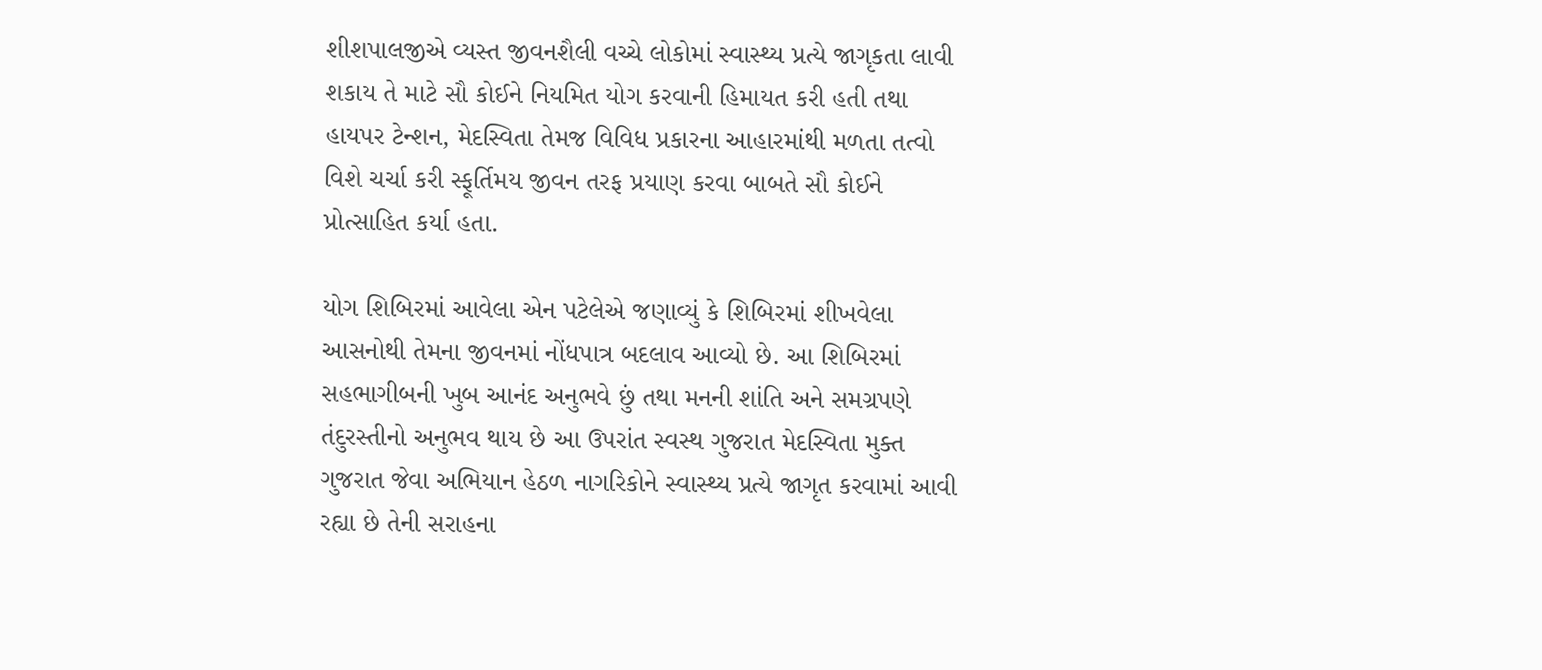શીશપાલજીએ વ્યસ્ત જીવનશૈલી વચ્ચે લોકોમાં સ્વાસ્થ્ય પ્રત્યે જાગૃકતા લાવી શકાય તે માટે સૌ કોઈને નિયમિત યોગ કરવાની હિમાયત કરી હતી તથા હાયપર ટેન્શન, મેદસ્વિતા તેમજ વિવિધ પ્રકારના આહારમાંથી મળતા તત્વો વિશે ચર્ચા કરી સ્ફૂર્તિમય જીવન તરફ પ્રયાણ કરવા બાબતે સૌ કોઈને પ્રોત્સાહિત કર્યા હતા.

યોગ શિબિરમાં આવેલા એન પટેલેએ જણાવ્યું કે શિબિરમાં શીખવેલા આસનોથી તેમના જીવનમાં નોંધપાત્ર બદલાવ આવ્યો છે. આ શિબિરમાં સહભાગીબની ખુબ આનંદ અનુભવે છું તથા મનની શાંતિ અને સમગ્રપણે તંદુરસ્તીનો અનુભવ થાય છે આ ઉપરાંત સ્વસ્થ ગુજરાત મેદસ્વિતા મુક્ત ગુજરાત જેવા અભિયાન હેઠળ નાગરિકોને સ્વાસ્થ્ય પ્રત્યે જાગૃત કરવામાં આવી રહ્યા છે તેની સરાહના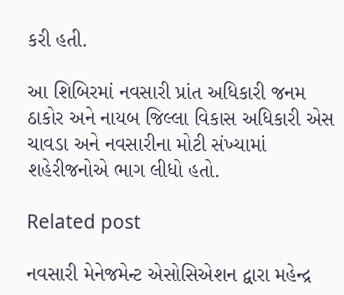કરી હતી.

આ શિબિરમાં નવસારી પ્રાંત અધિકારી જનમ ઠાકોર અને નાયબ જિલ્લા વિકાસ અધિકારી એસ ચાવડા અને નવસારીના મોટી સંખ્યામાં શહેરીજનોએ ભાગ લીધો હતો.

Related post

નવસારી મેનેજમેન્ટ એસોસિએશન દ્વારા મહેન્દ્ર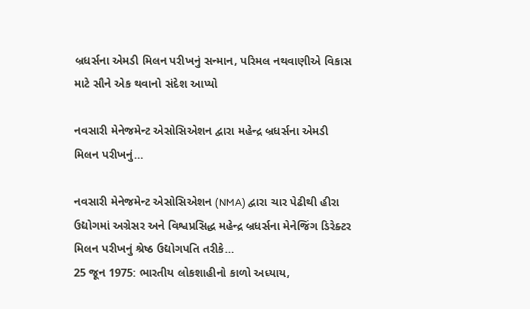બ્રધર્સના એમડી મિલન પરીખનું સન્માન, પરિમલ નથવાણીએ વિકાસ માટે સૌને એક થવાનો સંદેશ આપ્યો

નવસારી મેનેજમેન્ટ એસોસિએશન દ્વારા મહેન્દ્ર બ્રધર્સના એમડી મિલન પરીખનું…

નવસારી મેનેજમેન્ટ એસોસિએશન (NMA) દ્વારા ચાર પેઢીથી હીરા ઉદ્યોગમાં અગ્રેસર અને વિશ્વપ્રસિદ્ધ મહેન્દ્ર બ્રધર્સના મેનેજિંગ ડિરેક્ટર મિલન પરીખનું શ્રેષ્ઠ ઉદ્યોગપતિ તરીકે…
25 જૂન 1975: ભારતીય લોકશાહીનો કાળો અધ્યાય,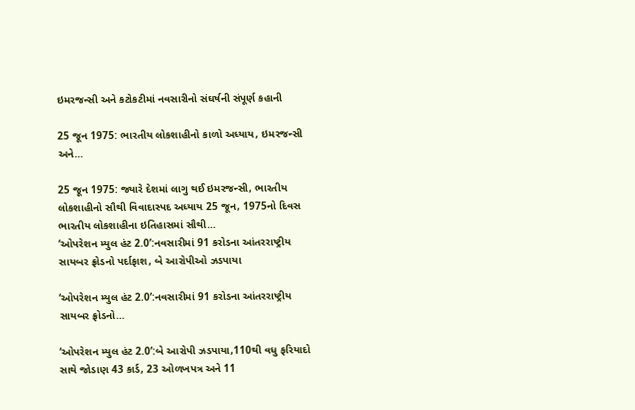ઇમરજન્સી અને કટોકટીમાં નવસારીનો સંઘર્ષની સંપૂર્ણ કહાની

25 જૂન 1975: ભારતીય લોકશાહીનો કાળો અધ્યાય, ઇમરજન્સી અને…

25 જૂન 1975: જ્યારે દેશમાં લાગુ થઈ ઇમરજન્સી, ભારતીય લોકશાહીનો સૌથી વિવાદાસ્પદ અધ્યાય 25 જૂન, 1975નો દિવસ ભારતીય લોકશાહીના ઇતિહાસમાં સૌથી…
‘ઓપરેશન મ્યુલ હંટ 2.0’:નવસારીમાં 91 કરોડના આંતરરાષ્ટ્રીય સાયબર ફ્રોડનો પર્દાફાશ, બે આરોપીઓ ઝડપાયા

‘ઓપરેશન મ્યુલ હંટ 2.0’:નવસારીમાં 91 કરોડના આંતરરાષ્ટ્રીય સાયબર ફ્રોડનો…

‘ઓપરેશન મ્યુલ હંટ 2.0’:બે આરોપી ઝડપાયા,110થી વધુ ફરિયાદો સાથે જોડાણ 43 કાર્ડ, 23 ઓળખપત્ર અને 11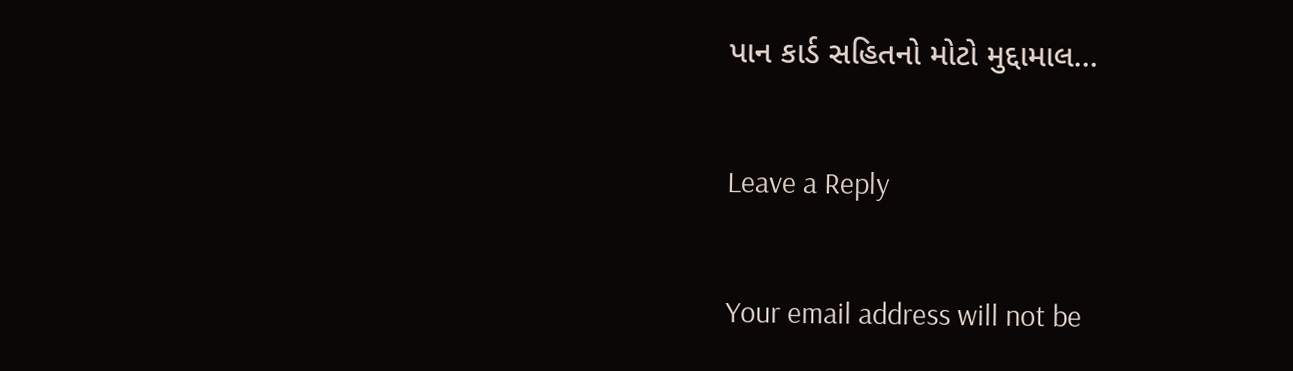પાન કાર્ડ સહિતનો મોટો મુદ્દામાલ…

Leave a Reply

Your email address will not be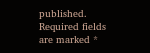published. Required fields are marked *